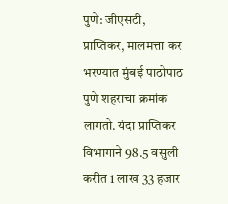पुणे: जीएसटी, प्राप्तिकर, मालमत्ता कर भरण्यात मुंबई पाठोपाठ पुणे शहराचा क्रमांक लागतो. यंदा प्राप्तिकर विभागाने 98.5 वसुली करीत 1 लाख 33 हजार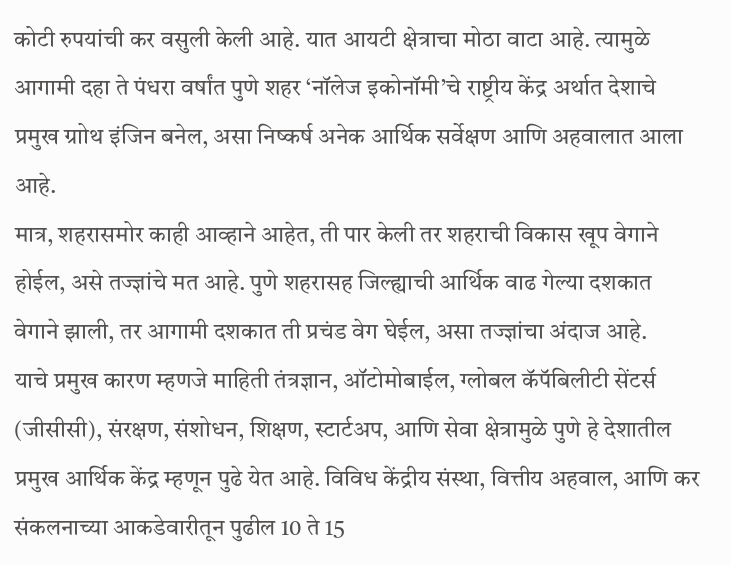कोटी रुपयांची कर वसुली केली आहे. यात आयटी क्षेत्राचा मोठा वाटा आहे. त्यामुळे आगामी दहा ते पंधरा वर्षांत पुणे शहर ‘नॉलेज इकोनॉमी’चे राष्ट्रीय केंद्र अर्थात देशाचे प्रमुख ग्राोथ इंजिन बनेल, असा निष्कर्ष अनेक आर्थिक सर्वेक्षण आणि अहवालात आला आहे.
मात्र, शहरासमोर काही आव्हाने आहेत, ती पार केली तर शहराची विकास खूप वेगाने होईल, असे तज्ज्ञांचे मत आहे. पुणे शहरासह जिल्ह्याची आर्थिक वाढ गेल्या दशकात वेगाने झाली, तर आगामी दशकात ती प्रचंड वेग घेईल, असा तज्ज्ञांचा अंदाज आहे.
याचे प्रमुख कारण म्हणजे माहिती तंत्रज्ञान, ऑटोमोबाईल, ग्लोबल कॅपॅबिलीटी सेंटर्स (जीसीसी), संरक्षण, संशोधन, शिक्षण, स्टार्टअप, आणि सेवा क्षेत्रामुळे पुणे हे देशातील प्रमुख आर्थिक केंद्र म्हणून पुढे येत आहे. विविध केंद्रीय संस्था, वित्तीय अहवाल, आणि कर संकलनाच्या आकडेवारीतून पुढील 10 ते 15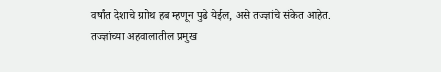वर्षांत देशाचे ग्राोथ हब म्हणून पुढे येईल, असे तज्ज्ञांचे संकेत आहेत.
तज्ज्ञांच्या अहवालातील प्रमुख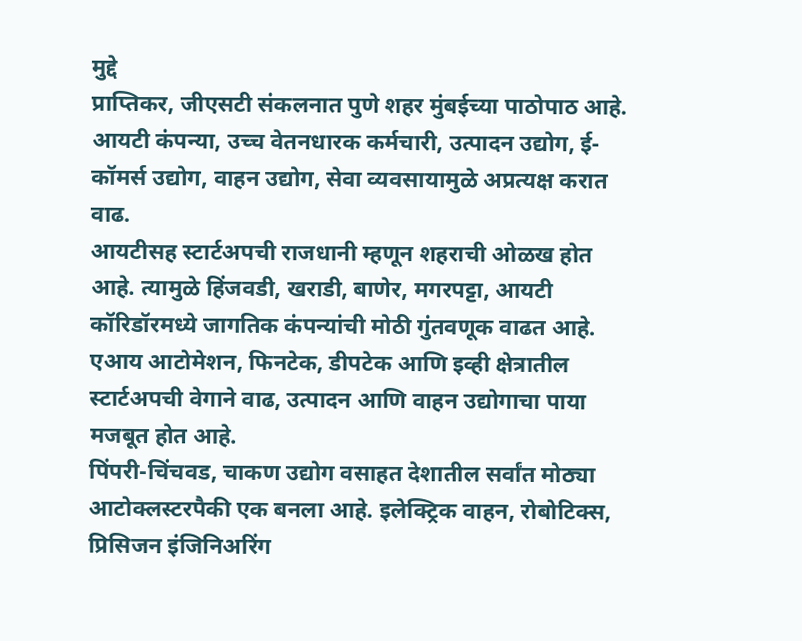मुद्दे
प्राप्तिकर, जीएसटी संकलनात पुणे शहर मुंबईच्या पाठोपाठ आहे.
आयटी कंपन्या, उच्च वेतनधारक कर्मचारी, उत्पादन उद्योग, ई-कॉमर्स उद्योग, वाहन उद्योग, सेवा व्यवसायामुळे अप्रत्यक्ष करात वाढ.
आयटीसह स्टार्टअपची राजधानी म्हणून शहराची ओळख होत आहे. त्यामुळे हिंजवडी, खराडी, बाणेर, मगरपट्टा, आयटी कॉरिडॉरमध्ये जागतिक कंपन्यांची मोठी गुंतवणूक वाढत आहे.
एआय आटोमेशन, फिनटेक, डीपटेक आणि इव्ही क्षेत्रातील स्टार्टअपची वेगाने वाढ, उत्पादन आणि वाहन उद्योगाचा पाया मजबूत होत आहे.
पिंपरी-चिंचवड, चाकण उद्योग वसाहत देशातील सर्वांत मोठ्या आटोक्लस्टरपैकी एक बनला आहे. इलेक्ट्रिक वाहन, रोबोटिक्स, प्रिसिजन इंजिनिअरिंग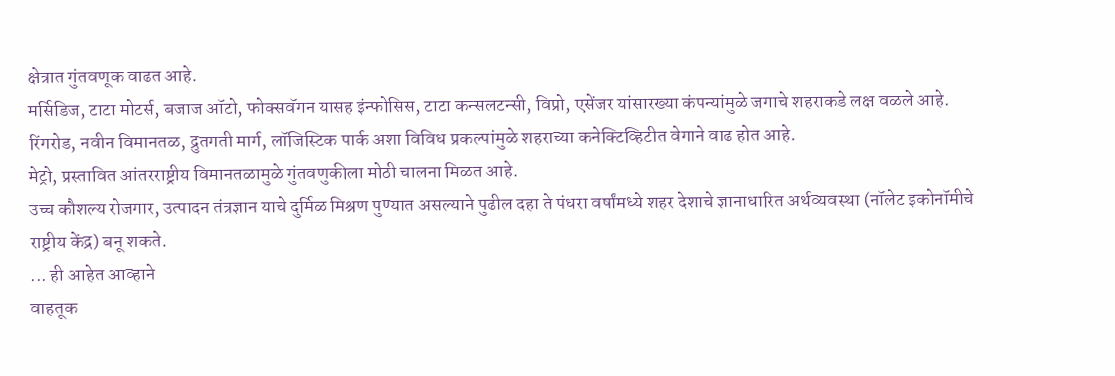क्षेत्रात गुंतवणूक वाढत आहे.
मर्सिडिज, टाटा मोटर्स, बजाज ऑटो, फोक्सवॅगन यासह इंन्फोसिस, टाटा कन्सलटन्सी, विप्रो, एसेंजर यांसारख्या कंपन्यांमुळे जगाचे शहराकडे लक्ष वळले आहे.
रिंगरोड, नवीन विमानतळ, द्रुतगती मार्ग, लॉजिस्टिक पार्क अशा विविध प्रकल्पांमुळे शहराच्या कनेक्टिव्हिटीत वेगाने वाढ होत आहे.
मेट्रो, प्रस्तावित आंतरराष्ट्रीय विमानतळामुळे गुंतवणुकीला मोठी चालना मिळत आहे.
उच्च कौशल्य रोजगार, उत्पादन तंत्रज्ञान याचे दुर्मिळ मिश्रण पुण्यात असल्याने पुढील दहा ते पंधरा वर्षांमध्ये शहर देशाचे ज्ञानाधारित अर्थव्यवस्था (नॉलेट इकोनॉमीचे राष्ट्रीय केंद्र) बनू शकते.
... ही आहेत आव्हाने
वाहतूक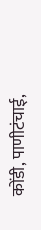कोंडी, पाणीटंचाई,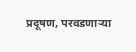प्रदूषण, परवडणाऱ्या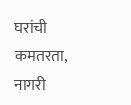घरांची
कमतरता, नागरी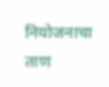नियोजनाचा ताण